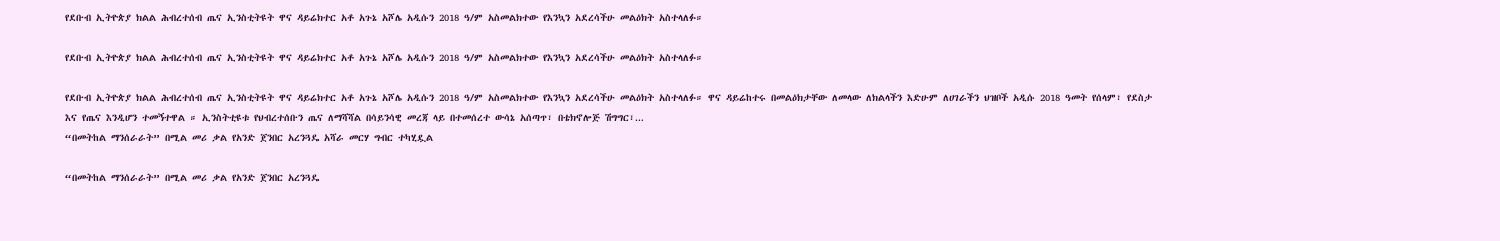የደቡብ ኢትዮጵያ ክልል ሕብረተሰብ ጤና ኢንስቲትዩት ዋና ዳይሬክተር አቶ አጉኔ አሾሌ አዲሱን 2018 ዓ/ም አስመልክተው የእንኳን አደረሳችሁ መልዕክት አስተላለፉ።

የደቡብ ኢትዮጵያ ክልል ሕብረተሰብ ጤና ኢንስቲትዩት ዋና ዳይሬክተር አቶ አጉኔ አሾሌ አዲሱን 2018 ዓ/ም አስመልክተው የእንኳን አደረሳችሁ መልዕክት አስተላለፉ።

የደቡብ ኢትዮጵያ ክልል ሕብረተሰብ ጤና ኢንስቲትዩት ዋና ዳይሬክተር አቶ አጉኔ አሾሌ አዲሱን 2018 ዓ/ም አስመልክተው የእንኳን አደረሳችሁ መልዕክት አስተላለፉ። ዋና ዳይሬከተሩ በመልዕክታቸው ለመላው ለክልላችን እድሁም ለሀገራችን ህዝቦች አዲሱ 2018 ዓመት የሰላም፣ የደስታ እና የጤና እንዲሆን ተመኝተዋል ። ኢንስትቲዩቱ የህብረተሰቡን ጤና ለማሻሻል በሳይንሳዊ መረጃ ላይ በተመሰረተ ውሳኔ አሰጣጥ፣ በቴክኖሎጅ ሽግግር፣...
“በመትከል ማንሰራራት” በሚል መሪ ቃል የአንድ ጀንበር አረንጓዴ አሻራ መርሃ ግብር ተካሂዷል

“በመትከል ማንሰራራት” በሚል መሪ ቃል የአንድ ጀንበር አረንጓዴ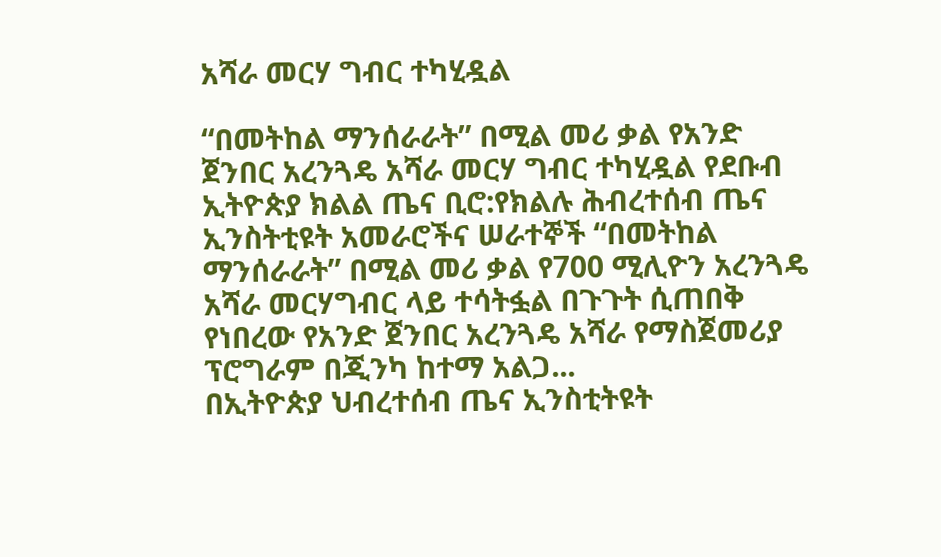አሻራ መርሃ ግብር ተካሂዷል

“በመትከል ማንሰራራት” በሚል መሪ ቃል የአንድ ጀንበር አረንጓዴ አሻራ መርሃ ግብር ተካሂዷል የደቡብ ኢትዮጵያ ክልል ጤና ቢሮ:የክልሉ ሕብረተሰብ ጤና ኢንስትቲዩት አመራሮችና ሠራተኞች “በመትከል ማንሰራራት” በሚል መሪ ቃል የ700 ሚሊዮን አረንጓዴ አሻራ መርሃግብር ላይ ተሳትፏል በጉጉት ሲጠበቅ የነበረው የአንድ ጀንበር አረንጓዴ አሻራ የማስጀመሪያ ፕሮግራም በጂንካ ከተማ አልጋ...
በኢትዮጵያ ህብረተሰብ ጤና ኢንስቲትዩት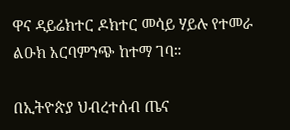ዋና ዳይሬክተር ዶክተር መሳይ ሃይሉ የተመራ ልዑክ አርባምንጭ ከተማ ገባ።

በኢትዮጵያ ህብረተሰብ ጤና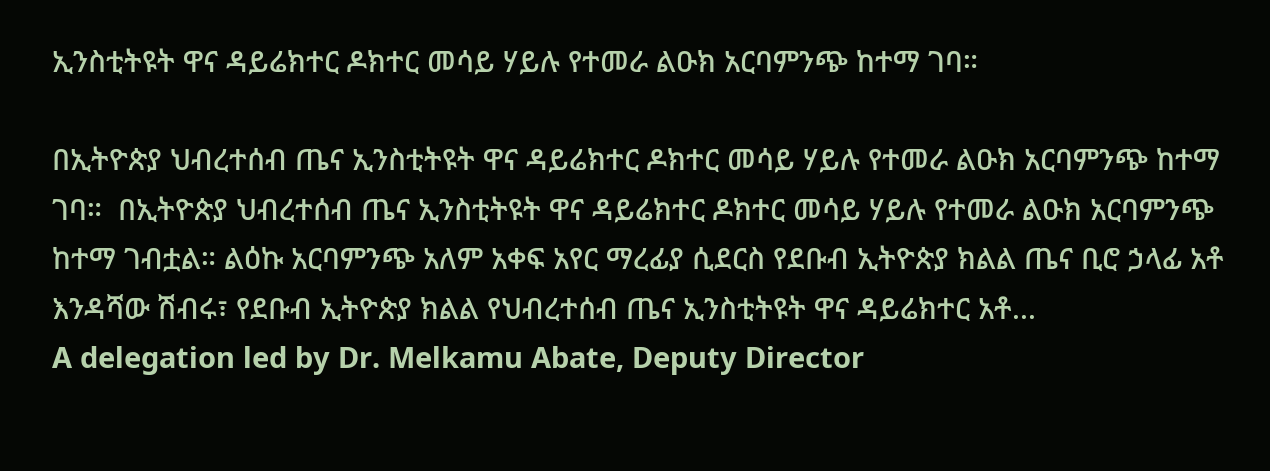ኢንስቲትዩት ዋና ዳይሬክተር ዶክተር መሳይ ሃይሉ የተመራ ልዑክ አርባምንጭ ከተማ ገባ።

በኢትዮጵያ ህብረተሰብ ጤና ኢንስቲትዩት ዋና ዳይሬክተር ዶክተር መሳይ ሃይሉ የተመራ ልዑክ አርባምንጭ ከተማ ገባ።  በኢትዮጵያ ህብረተሰብ ጤና ኢንስቲትዩት ዋና ዳይሬክተር ዶክተር መሳይ ሃይሉ የተመራ ልዑክ አርባምንጭ ከተማ ገብቷል። ልዕኩ አርባምንጭ አለም አቀፍ አየር ማረፊያ ሲደርስ የደቡብ ኢትዮጵያ ክልል ጤና ቢሮ ኃላፊ አቶ እንዳሻው ሽብሩ፣ የደቡብ ኢትዮጵያ ክልል የህብረተሰብ ጤና ኢንስቲትዩት ዋና ዳይሬክተር አቶ...
A delegation led by Dr. Melkamu Abate, Deputy Director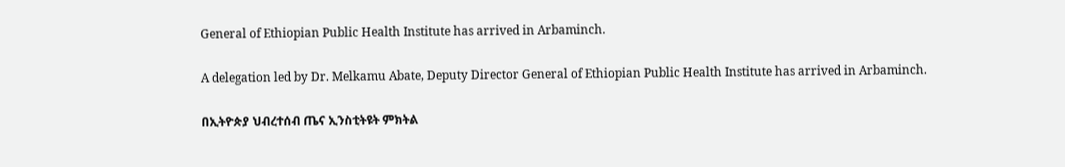General of Ethiopian Public Health Institute has arrived in Arbaminch.

A delegation led by Dr. Melkamu Abate, Deputy Director General of Ethiopian Public Health Institute has arrived in Arbaminch.

በኢትዮጵያ ህብረተሰብ ጤና ኢንስቲትዩት ምክትል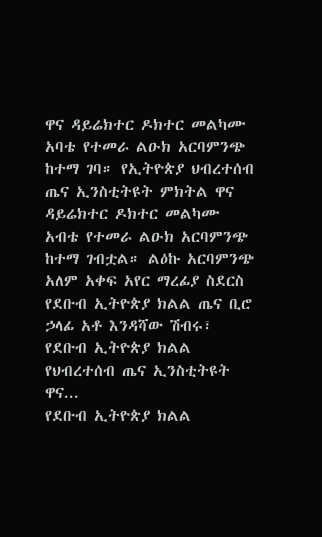ዋና ዳይሬክተር ዶክተር መልካሙ አባቴ የተመራ ልዑክ አርባምንጭ ከተማ ገባ። የኢትዮጵያ ህብረተሰብ ጤና ኢንስቲትዩት ምክትል ዋና ዳይሬክተር ዶክተር መልካሙ አብቴ የተመራ ልዑክ አርባምንጭ ከተማ ገብቷል። ልዕኩ አርባምንጭ አለም አቀፍ አየር ማረፊያ ስደርስ የደቡብ ኢትዮጵያ ክልል ጤና ቢሮ ኃላፊ አቶ እንዳሻው ሽብሩ፣ የደቡብ ኢትዮጵያ ክልል የህብረተሰብ ጤና ኢንስቲትዩት ዋና...
የደቡብ ኢትዮጵያ ክልል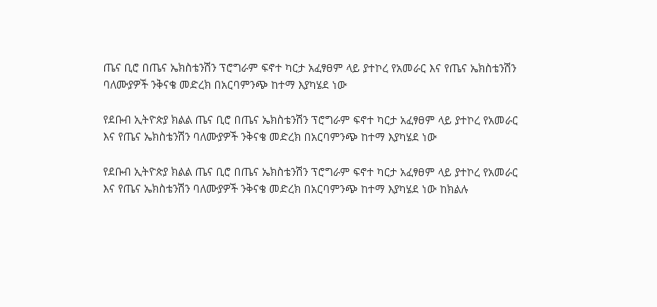ጤና ቢሮ በጤና ኤክስቴንሽን ፕሮግራም ፍኖተ ካርታ አፈፃፀም ላይ ያተኮረ የአመራር እና የጤና ኤክስቴንሽን ባለሙያዎች ንቅናቄ መድረክ በአርባምንጭ ከተማ እያካሄደ ነው

የደቡብ ኢትዮጵያ ክልል ጤና ቢሮ በጤና ኤክስቴንሽን ፕሮግራም ፍኖተ ካርታ አፈፃፀም ላይ ያተኮረ የአመራር እና የጤና ኤክስቴንሽን ባለሙያዎች ንቅናቄ መድረክ በአርባምንጭ ከተማ እያካሄደ ነው

የደቡብ ኢትዮጵያ ክልል ጤና ቢሮ በጤና ኤክስቴንሽን ፕሮግራም ፍኖተ ካርታ አፈፃፀም ላይ ያተኮረ የአመራር እና የጤና ኤክስቴንሽን ባለሙያዎች ንቅናቄ መድረክ በአርባምንጭ ከተማ እያካሄደ ነው ከክልሉ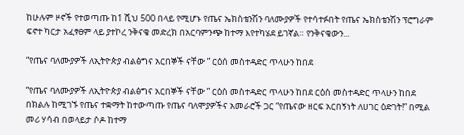ከሁሉም ዞኖች የተወጣጡ ከ1 ሺህ 500 በላይ የሚሆኑ የጤና ኤክስቴንሽን ባለሙያዎች የተሳተፉበት የጤና ኤክስቴንሽን ፕሮግራም ፍኖተ ካርታ አፈፃፀም ላይ ያተኮረ ንቅናቄ መድረክ በአርባምንጭ ከተማ እየተካሄደ ይገኛል። የንቅናቄውን...

“የጤና ባለሙያዎች ለኢትዮጵያ ብልፅግና አርበኞች ናቸው ” ርዕሰ መስተዳድር ጥላሁን ከበደ

“የጤና ባለሙያዎች ለኢትዮጵያ ብልፅግና አርበኞች ናቸው ” ርዕሰ መስተዳድር ጥላሁን ከበደ ርዕሰ መስተዳድር ጥላሁን ከበደ በክልሉ ከሚገኙ የጤና ተቋማት ከተውጣጡ የጤና ባለሞያዎችና አመራሮች ጋር “የጤናው ዘርፍ አርበኝነት ለሀገር ዕድገት!” በሚል መሪ ሃሳብ በወላይታ ሶዶ ከተማ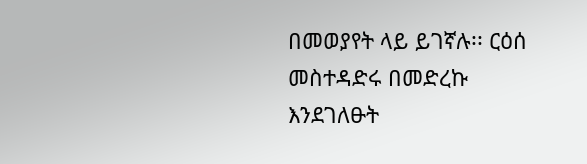በመወያየት ላይ ይገኛሉ፡፡ ርዕሰ መስተዳድሩ በመድረኩ እንደገለፁት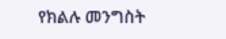የክልሉ መንግስት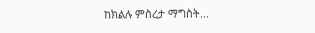ከክልሉ ምስረታ ማግስት...